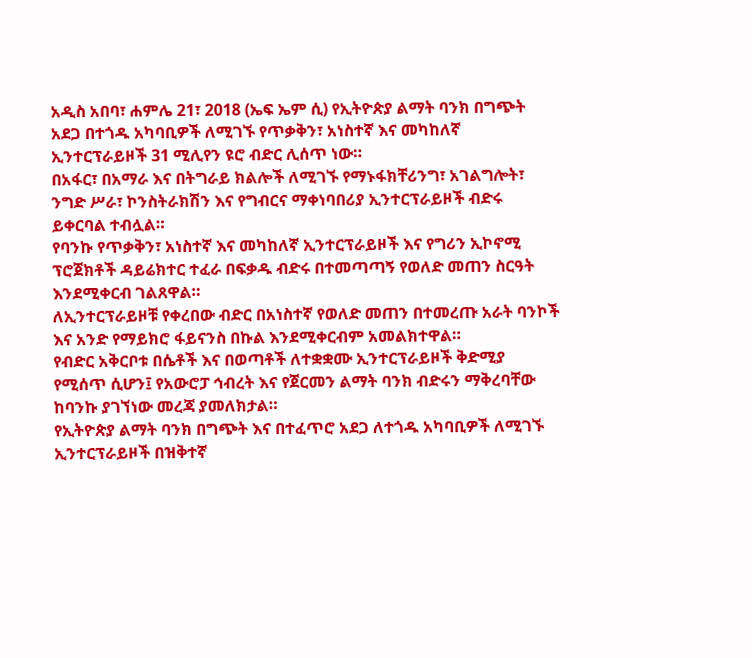አዲስ አበባ፣ ሐምሌ 21፣ 2018 (ኤፍ ኤም ሲ) የኢትዮጵያ ልማት ባንክ በግጭት አደጋ በተጎዱ አካባቢዎች ለሚገኙ የጥቃቅን፣ አነስተኛ እና መካከለኛ ኢንተርፕራይዞች 31 ሚሊየን ዩሮ ብድር ሊሰጥ ነው።
በአፋር፣ በአማራ እና በትግራይ ክልሎች ለሚገኙ የማኑፋክቸሪንግ፣ አገልግሎት፣ ንግድ ሥራ፣ ኮንስትራክሽን እና የግብርና ማቀነባበሪያ ኢንተርፕራይዞች ብድሩ ይቀርባል ተብሏል።
የባንኩ የጥቃቅን፣ አነስተኛ እና መካከለኛ ኢንተርፕራይዞች እና የግሪን ኢኮኖሚ ፕሮጀክቶች ዳይሬክተር ተፈራ በፍቃዱ ብድሩ በተመጣጣኝ የወለድ መጠን ስርዓት እንደሚቀርብ ገልጸዋል።
ለኢንተርፕራይዞቹ የቀረበው ብድር በአነስተኛ የወለድ መጠን በተመረጡ አራት ባንኮች እና አንድ የማይክሮ ፋይናንስ በኩል እንደሚቀርብም አመልክተዋል።
የብድር አቅርቦቱ በሴቶች እና በወጣቶች ለተቋቋሙ ኢንተርፕራይዞች ቅድሚያ የሚሰጥ ሲሆን፤ የአውሮፓ ኅብረት እና የጀርመን ልማት ባንክ ብድሩን ማቅረባቸው ከባንኩ ያገኘነው መረጃ ያመለክታል።
የኢትዮጵያ ልማት ባንክ በግጭት እና በተፈጥሮ አደጋ ለተጎዱ አካባቢዎች ለሚገኙ ኢንተርፕራይዞች በዝቅተኛ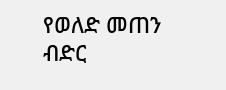የወለድ መጠን ብድር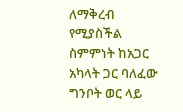ለማቅረብ የሚያስችል ስምምነት ከአጋር አካላት ጋር ባለፈው ግንቦት ወር ላይ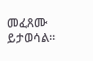መፈጸሙ ይታወሳል።